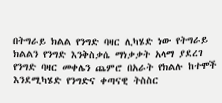በትግራይ ክልል የንግድ ባዛር ሊካሄድ ነው የትግራይ ክልልን የንግድ እንቅስቃሴ ማነቃቃት አላማ ያደረገ የንግድ ባዛር መቀሌን ጨምሮ በአራት የክልሉ ከተሞች እንደሚካሄድ የንግድና ቀጣናዊ ትስስር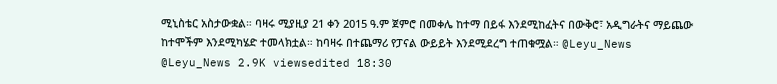ሚኒስቴር አስታውቋል። ባዛሩ ሚያዚያ 21 ቀን 2015 ዓ.ም ጀምሮ በመቀሌ ከተማ በይፋ እንደሚከፈትና በውቅሮ፣ አዲግራትና ማይጨው ከተሞችም እንደሚካሄድ ተመላክቷል። ከባዛሩ በተጨማሪ የፓናል ውይይት እንደሚደረግ ተጠቁሟል። @Leyu_News @Leyu_News 2.9K viewsedited 18:30